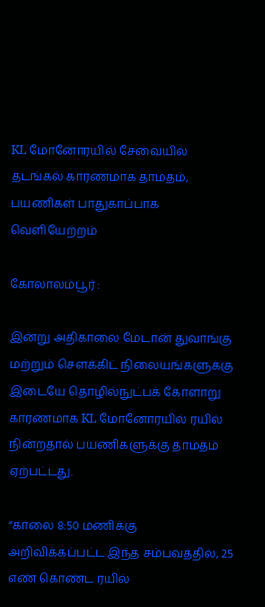KL மோனோரயில் சேவையில் தடங்கல் காரணமாக தாமதம், பயணிகள் பாதுகாப்பாக வெளியேற்றம்

கோலாலம்பூர் :

இன்று அதிகாலை மேடான் துவாங்கு மற்றும் சௌக்கிட் நிலையங்களுக்கு இடையே தொழில்நுட்பக் கோளாறு காரணமாக KL மோனோரயில் ரயில் நின்றதால் பயணிகளுக்கு தாமதம் ஏற்பட்டது.

“காலை 8:50 மணிக்கு அறிவிக்கப்பட்ட இந்த சம்பவத்தில், 25 எண் கொண்ட ரயில்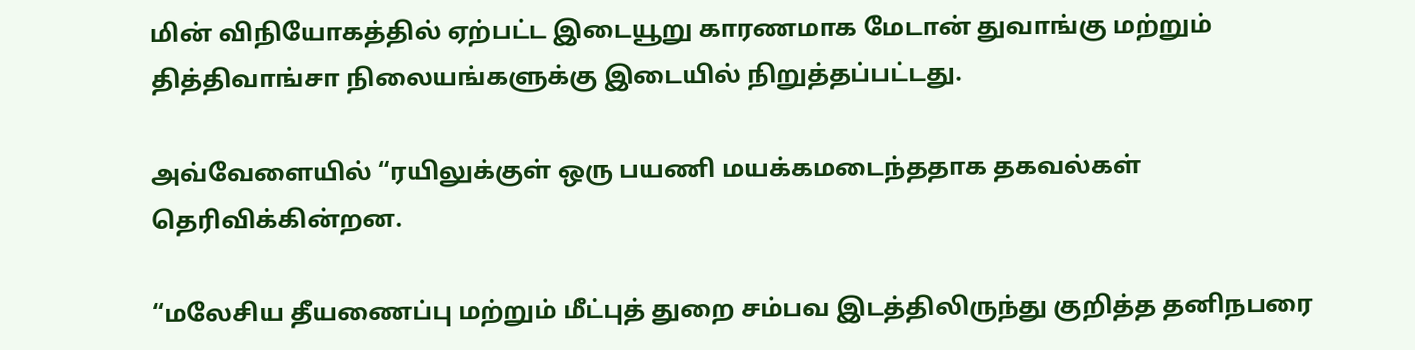மின் விநியோகத்தில் ஏற்பட்ட இடையூறு காரணமாக மேடான் துவாங்கு மற்றும் தித்திவாங்சா நிலையங்களுக்கு இடையில் நிறுத்தப்பட்டது.

அவ்வேளையில் “ரயிலுக்குள் ஒரு பயணி மயக்கமடைந்ததாக தகவல்கள் தெரிவிக்கின்றன.

“மலேசிய தீயணைப்பு மற்றும் மீட்புத் துறை சம்பவ இடத்திலிருந்து குறித்த தனிநபரை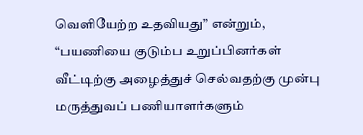வெளியேற்ற உதவியது” என்றும், “பயணியை குடும்ப உறுப்பினர்கள் வீட்டிற்கு அழைத்துச் செல்வதற்கு முன்பு மருத்துவப் பணியாளர்களும்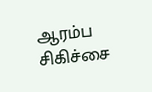ஆரம்ப சிகிச்சை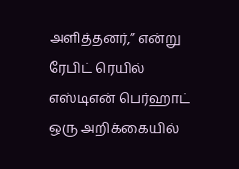அளித்தனர்,” என்று ரேபிட் ரெயில் எஸ்டிஎன் பெர்ஹாட் ஒரு அறிக்கையில்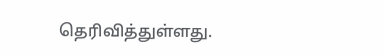தெரிவித்துள்ளது.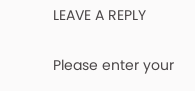LEAVE A REPLY

Please enter your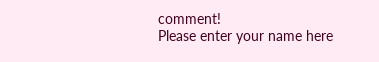comment!
Please enter your name here